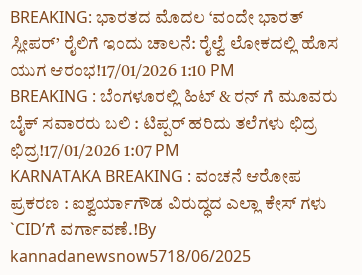BREAKING: ಭಾರತದ ಮೊದಲ ‘ವಂದೇ ಭಾರತ್ ಸ್ಲೀಪರ್’ ರೈಲಿಗೆ ಇಂದು ಚಾಲನೆ: ರೈಲ್ವೆ ಲೋಕದಲ್ಲಿ ಹೊಸ ಯುಗ ಆರಂಭ!17/01/2026 1:10 PM
BREAKING : ಬೆಂಗಳೂರಲ್ಲಿ ಹಿಟ್ & ರನ್ ಗೆ ಮೂವರು ಬೈಕ್ ಸವಾರರು ಬಲಿ : ಟಿಪ್ಪರ್ ಹರಿದು ತಲೆಗಳು ಛಿದ್ರ ಛಿದ್ರ!17/01/2026 1:07 PM
KARNATAKA BREAKING : ವಂಚನೆ ಆರೋಪ ಪ್ರಕರಣ : ಐಶ್ವರ್ಯಾಗೌಡ ವಿರುದ್ಧದ ಎಲ್ಲಾ ಕೇಸ್ ಗಳು `CID’ಗೆ ವರ್ಗಾವಣೆ.!By kannadanewsnow5718/06/2025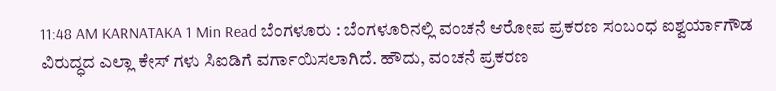11:48 AM KARNATAKA 1 Min Read ಬೆಂಗಳೂರು : ಬೆಂಗಳೂರಿನಲ್ಲಿ ವಂಚನೆ ಆರೋಪ ಪ್ರಕರಣ ಸಂಬಂಧ ಐಶ್ವರ್ಯಾಗೌಡ ವಿರುದ್ಧದ ಎಲ್ಲಾ ಕೇಸ್ ಗಳು ಸಿಐಡಿಗೆ ವರ್ಗಾಯಿಸಲಾಗಿದೆ. ಹೌದು, ವಂಚನೆ ಪ್ರಕರಣ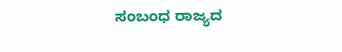ಸಂಬಂಧ ರಾಜ್ಯದ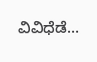ವಿವಿಧೆಡೆ…